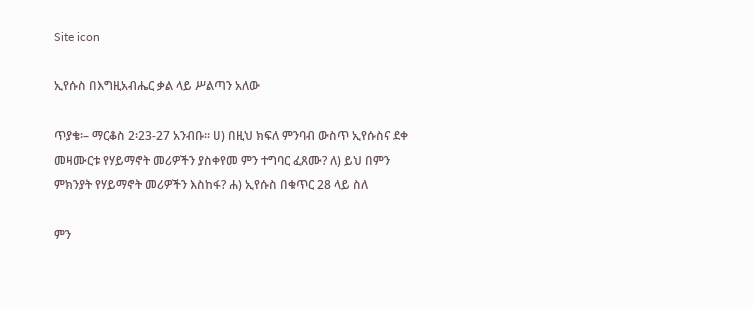Site icon

ኢየሱስ በእግዚአብሔር ቃል ላይ ሥልጣን አለው

ጥያቄ፡– ማርቆስ 2፡23-27 አንብቡ። ሀ) በዚህ ክፍለ ምንባብ ውስጥ ኢየሱስና ደቀ መዛሙርቱ የሃይማኖት መሪዎችን ያስቀየመ ምን ተግባር ፈጸሙ? ለ) ይህ በምን ምክንያት የሃይማኖት መሪዎችን እስከፋ? ሐ) ኢየሱስ በቁጥር 28 ላይ ስለ

ምን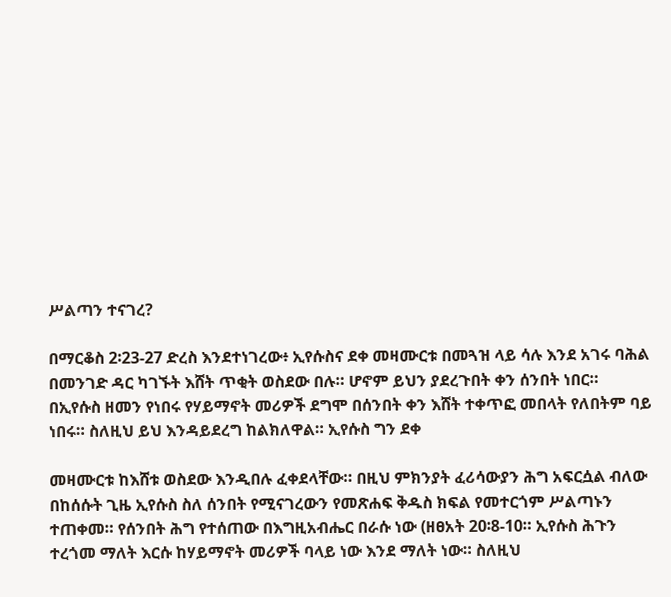ሥልጣን ተናገረ?

በማርቆስ 2፡23-27 ድረስ እንደተነገረው፥ ኢየሱስና ደቀ መዛሙርቱ በመጓዝ ላይ ሳሉ እንደ አገሩ ባሕል በመንገድ ዳር ካገኙት እሸት ጥቂት ወስደው በሉ። ሆኖም ይህን ያደረጉበት ቀን ሰንበት ነበር። በኢየሱስ ዘመን የነበሩ የሃይማኖት መሪዎች ደግሞ በሰንበት ቀን እሸት ተቀጥፎ መበላት የለበትም ባይ ነበሩ። ስለዚህ ይህ እንዳይደረግ ከልክለዋል። ኢየሱስ ግን ደቀ

መዛሙርቱ ከእሸቱ ወስደው እንዲበሉ ፈቀደላቸው። በዚህ ምክንያት ፈሪሳውያን ሕግ አፍርሷል ብለው በከሰሱት ጊዜ ኢየሱስ ስለ ሰንበት የሚናገረውን የመጽሐፍ ቅዱስ ክፍል የመተርጎም ሥልጣኑን ተጠቀመ። የሰንበት ሕግ የተሰጠው በእግዚአብሔር በራሱ ነው (ዘፀአት 20፡8-10። ኢየሱስ ሕጉን ተረጎመ ማለት እርሱ ከሃይማኖት መሪዎች ባላይ ነው እንደ ማለት ነው። ስለዚህ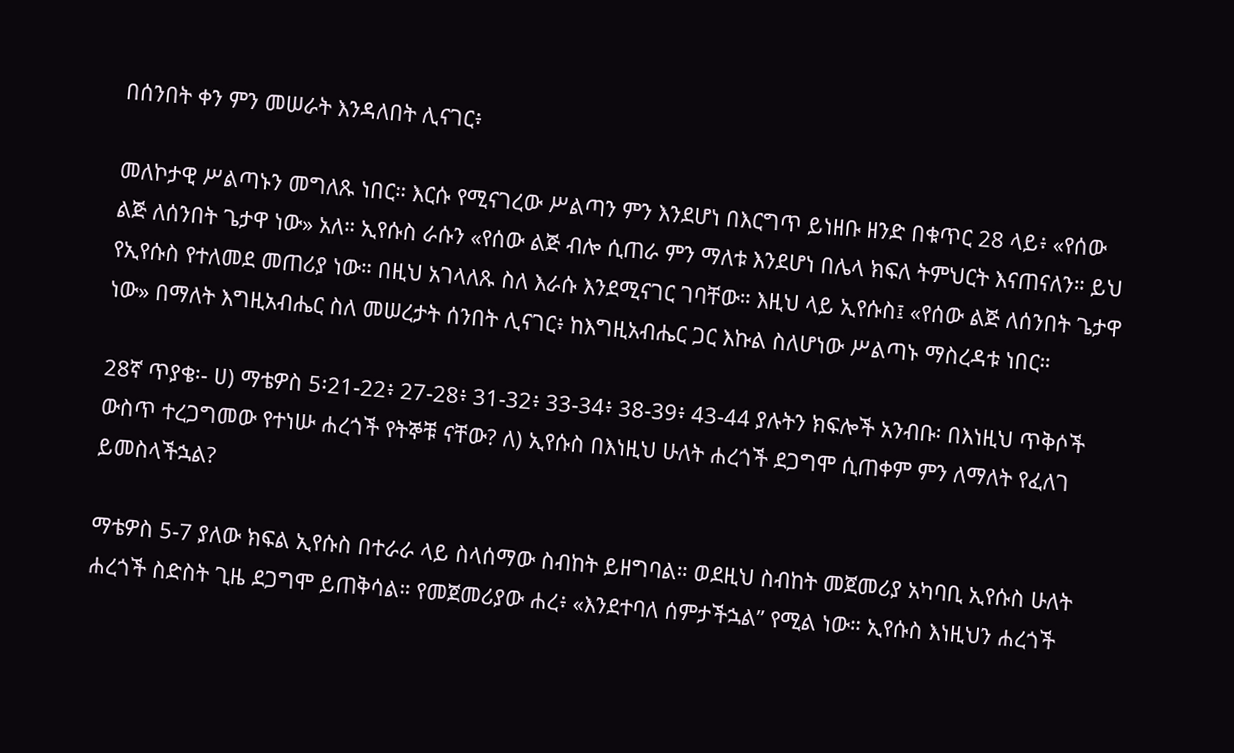በሰንበት ቀን ምን መሠራት እንዳለበት ሊናገር፥

መለኮታዊ ሥልጣኑን መግለጹ ነበር። እርሱ የሚናገረው ሥልጣን ምን እንደሆነ በእርግጥ ይነዘቡ ዘንድ በቁጥር 28 ላይ፥ «የሰው ልጅ ለሰንበት ጌታዋ ነው» አለ። ኢየሱስ ራሱን «የሰው ልጅ ብሎ ሲጠራ ምን ማለቱ እንደሆነ በሌላ ክፍለ ትምህርት እናጠናለን። ይህ የኢየሱስ የተለመደ መጠሪያ ነው። በዚህ አገላለጹ ስለ እራሱ እንደሚናገር ገባቸው። እዚህ ላይ ኢየሱስ፤ «የሰው ልጅ ለሰንበት ጌታዋ ነው» በማለት እግዚአብሔር ስለ መሠረታት ሰንበት ሊናገር፥ ከእግዚአብሔር ጋር እኩል ስለሆነው ሥልጣኑ ማስረዳቱ ነበር።

28ኛ ጥያቄ፡- ሀ) ማቴዎስ 5፡21-22፥ 27-28፥ 31-32፥ 33-34፥ 38-39፥ 43-44 ያሉትን ክፍሎች አንብቡ፡ በእነዚህ ጥቅሶች ውስጥ ተረጋግመው የተነሡ ሐረጎች የትኞቹ ናቸው? ለ) ኢየሱስ በእነዚህ ሁለት ሐረጎች ደጋግሞ ሲጠቀም ምን ለማለት የፈለገ ይመስላችኋል?

ማቴዎስ 5-7 ያለው ክፍል ኢየሱስ በተራራ ላይ ስላሰማው ስብከት ይዘግባል። ወደዚህ ስብከት መጀመሪያ አካባቢ ኢየሱስ ሁለት ሐረጎች ስድስት ጊዜ ደጋግሞ ይጠቅሳል። የመጀመሪያው ሐረ፥ «እንደተባለ ሰምታችኋል” የሚል ነው። ኢየሱስ እነዚህን ሐረጎች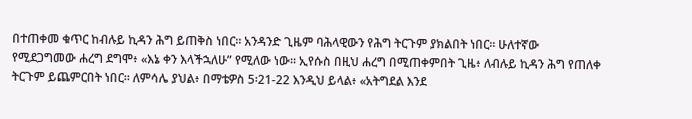በተጠቀመ ቁጥር ከብሉይ ኪዳን ሕግ ይጠቅስ ነበር። አንዳንድ ጊዜም ባሕላዊውን የሕግ ትርጉም ያክልበት ነበር። ሁለተኛው የሚደጋግመው ሐረግ ደግሞ፥ «እኔ ቀን እላችኋለሁ” የሚለው ነው። ኢየሱስ በዚህ ሐረግ በሚጠቀምበት ጊዜ፥ ለብሉይ ኪዳን ሕግ የጠለቀ ትርጉም ይጨምርበት ነበር። ለምሳሌ ያህል፥ በማቴዎስ 5፡21-22 እንዲህ ይላል፥ «አትግደል እንደ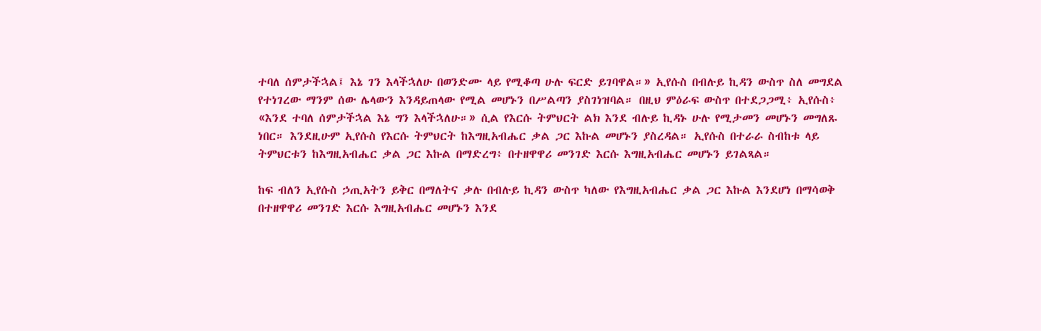ተባለ ሰምታችኋል፤ እኔ ገን እላችኋለሁ በወንድሙ ላይ የሚቆጣ ሁሉ ፍርድ ይገባዋል።» ኢየሱስ በብሉይ ኪዳን ውስጥ ስለ መግደል የተነገረው ማንም ሰው ሌላውን እንዳይጠላው የሚል መሆኑን በሥልጣን ያስገነዝባል። በዚህ ምዕራፍ ውስጥ በተደጋጋሚ፥ ኢየሱስ፥ «እንደ ተባለ ሰምታችኋል እኔ ግን እላችኋለሁ።» ሲል የእርሱ ትምህርት ልክ እንደ ብሉይ ኪዳኑ ሁሉ የሚታመን መሆኑን መግለጹ ነበር። እንደዚሁም ኢየሱስ የእርሱ ትምህርት ከእግዚአብሔር ቃል ጋር እኩል መሆኑን ያስረዳል። ኢየሱስ በተራራ ስብከቱ ላይ ትምህርቱን ከእግዚአብሔር ቃል ጋር እኩል በማድረግ፥ በተዘዋዋሪ መንገድ እርሱ እግዚአብሔር መሆኑን ይገልጻል።

ከፍ ብለን ኢየሱስ ኃጢአትን ይቅር በማለትና ቃሉ በብሉይ ኪዳን ውስጥ ካለው የእግዚአብሔር ቃል ጋር እኩል እንደሆነ በማሳወቅ በተዘዋዋሪ መንገድ እርሱ እግዚአብሔር መሆኑን እንደ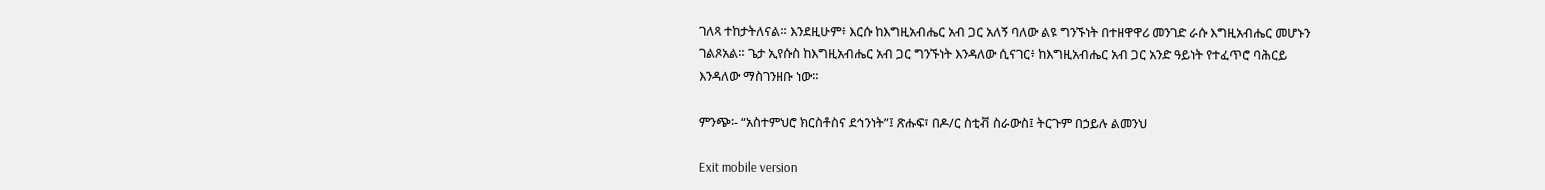ገለጻ ተከታትለናል። እንደዚሁም፥ እርሱ ከእግዚአብሔር አብ ጋር አለኝ ባለው ልዩ ግንኙነት በተዘዋዋሪ መንገድ ራሱ እግዚአብሔር መሆኑን ገልጾአል። ጌታ ኢየሱስ ከእግዚአብሔር አብ ጋር ግንኙነት እንዳለው ሲናገር፥ ከእግዚአብሔር አብ ጋር አንድ ዓይነት የተፈጥሮ ባሕርይ እንዳለው ማስገንዘቡ ነው።

ምንጭ፡- “አስተምህሮ ክርስቶስና ደኅንነት”፤ ጽሑፍ፣ በዶ/ር ስቲቭ ስራውስ፤ ትርጉም በኃይሉ ልመንህ

Exit mobile version